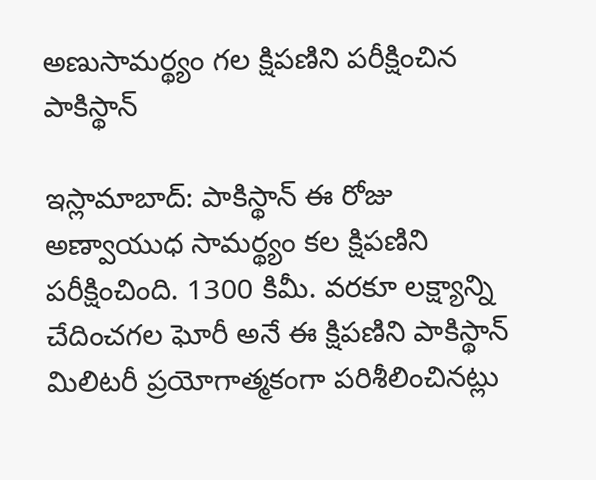అణుసామర్థ్యం గల క్షిపణిని పరీక్షించిన పాకిస్థాన్‌

ఇస్లామాబాద్‌: పాకిస్థాన్‌ ఈ రోజు అణ్వాయుధ సామర్థ్యం కల క్షిపణిని పరీక్షించింది. 1300 కిమీ. వరకూ లక్ష్యాన్ని చేదించగల ఘోరీ అనే ఈ క్షిపణిని పాకిస్థాన్‌ మిలిటరీ ప్రయోగాత్మకంగా పరిశీలించినట్లు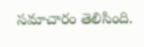సమాచారం తెలిసింది.